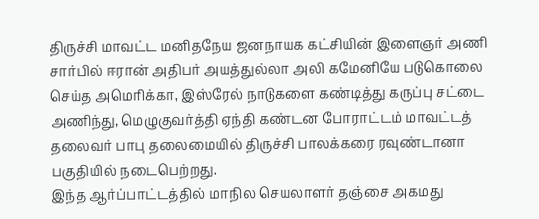திருச்சி மாவட்ட மனிதநேய ஜனநாயக கட்சியின் இளைஞர் அணி சார்பில் ஈரான் அதிபர் அயத்துல்லா அலி கமேனியே படுகொலை செய்த அமெரிக்கா, இஸ்ரேல் நாடுகளை கண்டித்து கருப்பு சட்டை அணிந்து, மெழுகுவர்த்தி ஏந்தி கண்டன போராட்டம் மாவட்டத் தலைவர் பாபு தலைமையில் திருச்சி பாலக்கரை ரவுண்டானா பகுதியில் நடைபெற்றது.
இந்த ஆர்ப்பாட்டத்தில் மாநில செயலாளர் தஞ்சை அகமது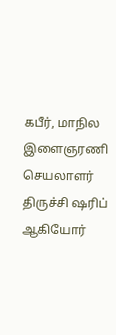கபீர், மாநில இளைஞரணி செயலாளர் திருச்சி ஷரிப் ஆகியோர்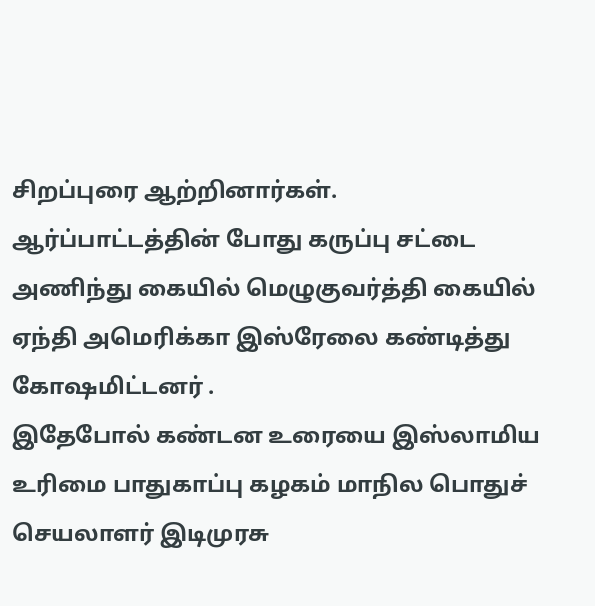சிறப்புரை ஆற்றினார்கள்.
ஆர்ப்பாட்டத்தின் போது கருப்பு சட்டை அணிந்து கையில் மெழுகுவர்த்தி கையில் ஏந்தி அமெரிக்கா இஸ்ரேலை கண்டித்து கோஷமிட்டனர் .
இதேபோல் கண்டன உரையை இஸ்லாமிய உரிமை பாதுகாப்பு கழகம் மாநில பொதுச் செயலாளர் இடிமுரசு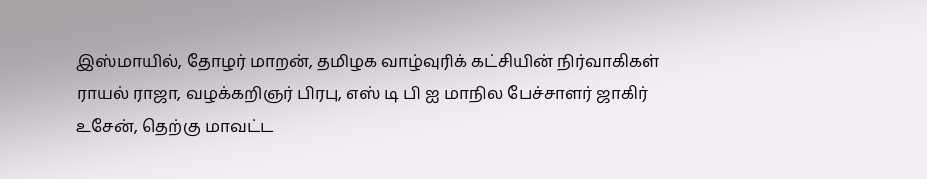இஸ்மாயில், தோழர் மாறன், தமிழக வாழ்வுரிக் கட்சியின் நிர்வாகிகள் ராயல் ராஜா, வழக்கறிஞர் பிரபு, எஸ் டி பி ஐ மாநில பேச்சாளர் ஜாகிர் உசேன், தெற்கு மாவட்ட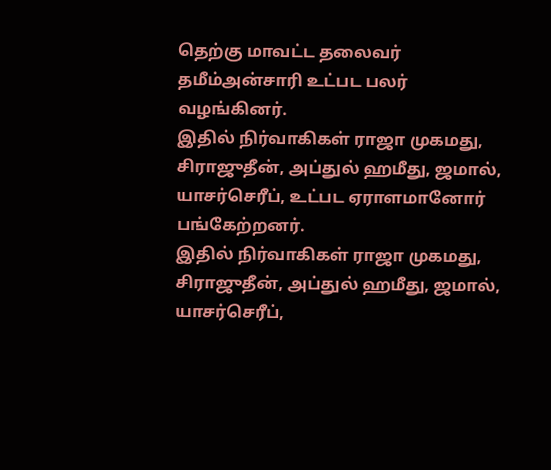தெற்கு மாவட்ட தலைவர் தமீம்அன்சாரி உட்பட பலர் வழங்கினர்.
இதில் நிர்வாகிகள் ராஜா முகமது, சிராஜுதீன், அப்துல் ஹமீது, ஜமால், யாசர்செரீப், உட்பட ஏராளமானோர் பங்கேற்றனர்.
இதில் நிர்வாகிகள் ராஜா முகமது, சிராஜுதீன், அப்துல் ஹமீது, ஜமால், யாசர்செரீப்,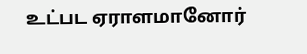உட்பட ஏராளமானோர்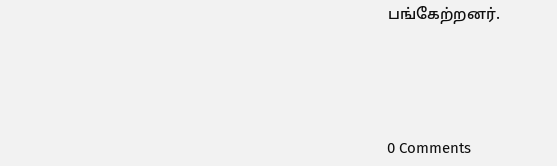பங்கேற்றனர்.





0 Comments